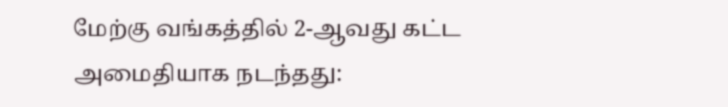மேற்கு வங்கத்தில் 2-ஆவது கட்ட அமைதியாக நடந்தது: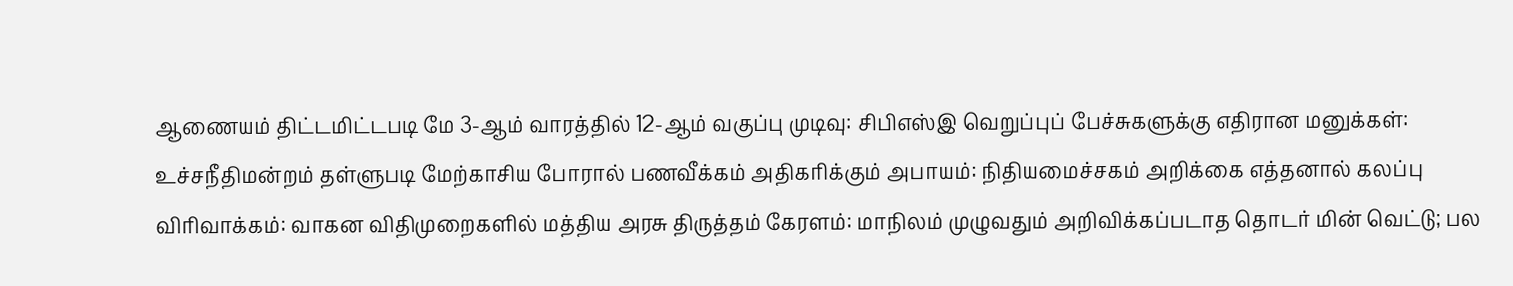ஆணையம் திட்டமிட்டபடி மே 3-ஆம் வாரத்தில் 12-ஆம் வகுப்பு முடிவு: சிபிஎஸ்இ வெறுப்புப் பேச்சுகளுக்கு எதிரான மனுக்கள்: உச்சநீதிமன்றம் தள்ளுபடி மேற்காசிய போரால் பணவீக்கம் அதிகரிக்கும் அபாயம்: நிதியமைச்சகம் அறிக்கை எத்தனால் கலப்பு விரிவாக்கம்: வாகன விதிமுறைகளில் மத்திய அரசு திருத்தம் கேரளம்: மாநிலம் முழுவதும் அறிவிக்கப்படாத தொடர் மின் வெட்டு; பல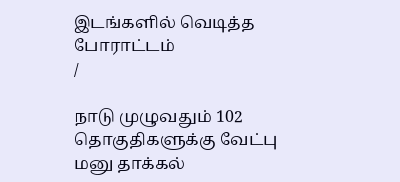இடங்களில் வெடித்த போராட்டம்
/

நாடு முழுவதும் 102 தொகுதிகளுக்கு வேட்பு மனு தாக்கல்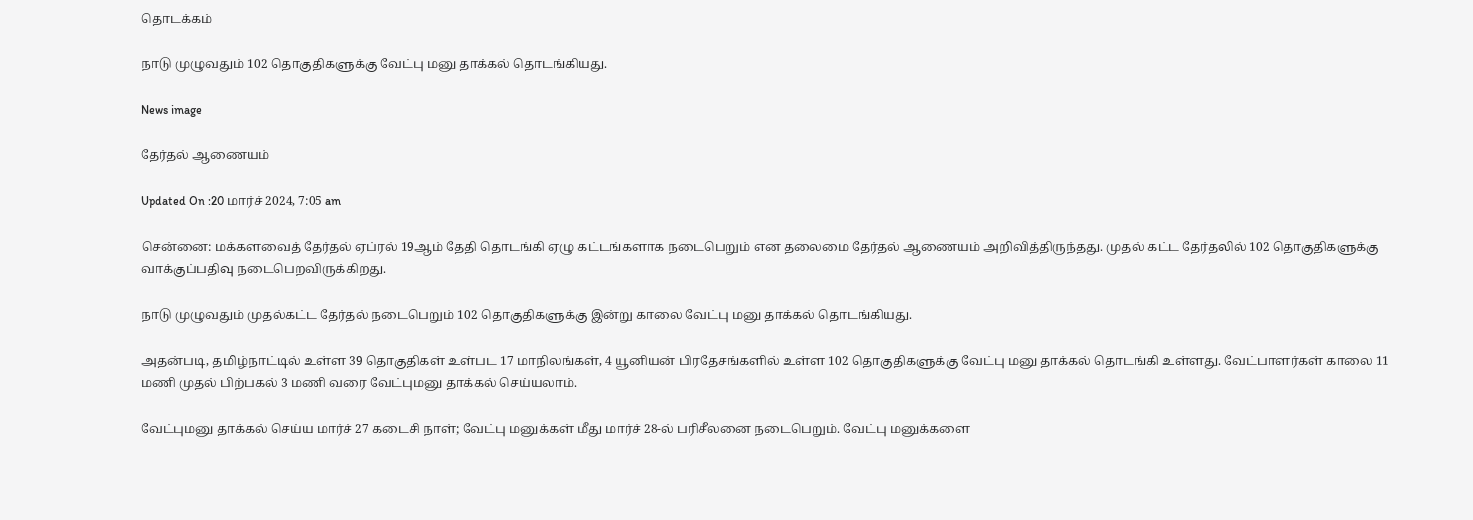தொடக்கம்

நாடு முழுவதும் 102 தொகுதிகளுக்கு வேட்பு மனு தாக்கல் தொடங்கியது.

News image

தேர்தல் ஆணையம்

Updated On :20 மார்ச் 2024, 7:05 am

சென்னை: மக்களவைத் தேர்தல் ஏப்ரல் 19ஆம் தேதி தொடங்கி ஏழு கட்டங்களாக நடைபெறும் என தலைமை தேர்தல் ஆணையம் அறிவித்திருந்தது. முதல் கட்ட தேர்தலில் 102 தொகுதிகளுக்கு வாக்குப்பதிவு நடைபெறவிருக்கிறது.

நாடு முழுவதும் முதல்கட்ட தேர்தல் நடைபெறும் 102 தொகுதிகளுக்கு இன்று காலை வேட்பு மனு தாக்கல் தொடங்கியது.

அதன்படி, தமிழ்நாட்டில் உள்ள 39 தொகுதிகள் உள்பட 17 மாநிலங்கள், 4 யூனியன் பிரதேசங்களில் உள்ள 102 தொகுதிகளுக்கு வேட்பு மனு தாக்கல் தொடங்கி உள்ளது. வேட்பாளர்கள் காலை 11 மணி முதல் பிற்பகல் 3 மணி வரை வேட்புமனு தாக்கல் செய்யலாம்.

வேட்புமனு தாக்கல் செய்ய மார்ச் 27 கடைசி நாள்; வேட்பு மனுக்கள் மீது மார்ச் 28-ல் பரிசீலனை நடைபெறும். வேட்பு மனுக்களை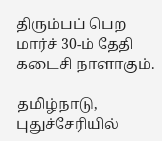திரும்பப் பெற மார்ச் 30-ம் தேதி கடைசி நாளாகும்.

தமிழ்நாடு, புதுச்சேரியில்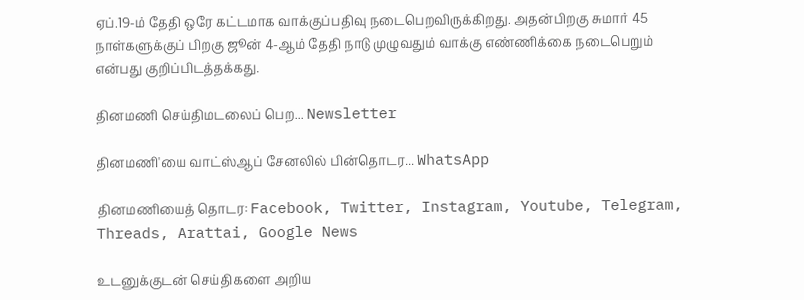ஏப்.19-ம் தேதி ஒரே கட்டமாக வாக்குப்பதிவு நடைபெறவிருக்கிறது. அதன்பிறகு சுமார் 45 நாள்களுக்குப் பிறகு ஜூன் 4-ஆம் தேதி நாடு முழுவதும் வாக்கு எண்ணிக்கை நடைபெறும் என்பது குறிப்பிடத்தக்கது.

தினமணி செய்திமடலைப் பெற... Newsletter

தினமணி'யை வாட்ஸ்ஆப் சேனலில் பின்தொடர... WhatsApp

தினமணியைத் தொடர: Facebook, Twitter, Instagram, Youtube, Telegram, Threads, Arattai, Google News

உடனுக்குடன் செய்திகளை அறிய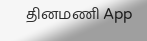தினமணி App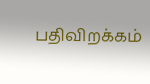பதிவிறக்கம்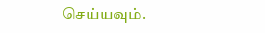செய்யவும்.